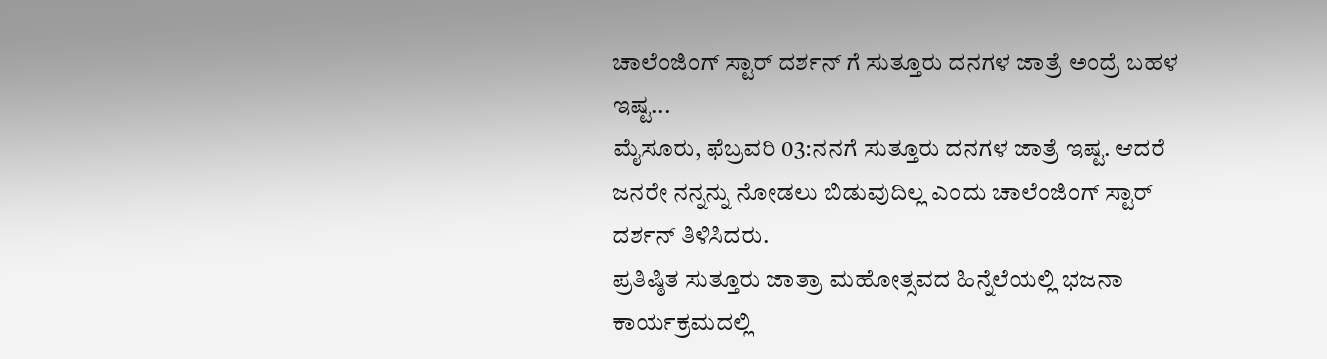ಚಾಲೆಂಜಿಂಗ್ ಸ್ಟಾರ್ ದರ್ಶನ್ ಗೆ ಸುತ್ತೂರು ದನಗಳ ಜಾತ್ರೆ ಅಂದ್ರೆ ಬಹಳ ಇಷ್ಟ...
ಮೈಸೂರು, ಫೆಬ್ರವರಿ 03:ನನಗೆ ಸುತ್ತೂರು ದನಗಳ ಜಾತ್ರೆ ಇಷ್ಟ. ಆದರೆ ಜನರೇ ನನ್ನನ್ನು ನೋಡಲು ಬಿಡುವುದಿಲ್ಲ ಎಂದು ಚಾಲೆಂಜಿಂಗ್ ಸ್ಟಾರ್ ದರ್ಶನ್ ತಿಳಿಸಿದರು.
ಪ್ರತಿಷ್ಠಿತ ಸುತ್ತೂರು ಜಾತ್ರಾ ಮಹೋತ್ಸವದ ಹಿನ್ನೆಲೆಯಲ್ಲಿ ಭಜನಾ ಕಾರ್ಯಕ್ರಮದಲ್ಲಿ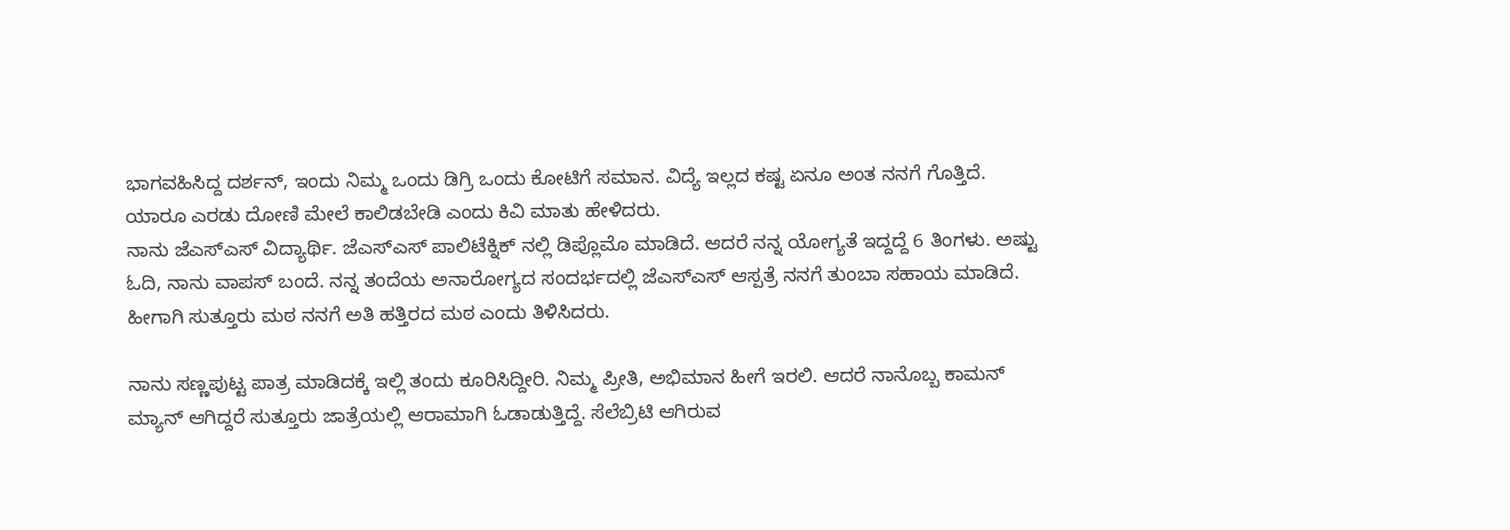ಭಾಗವಹಿಸಿದ್ದ ದರ್ಶನ್, ಇಂದು ನಿಮ್ಮ ಒಂದು ಡಿಗ್ರಿ ಒಂದು ಕೋಟಿಗೆ ಸಮಾನ. ವಿದ್ಯೆ ಇಲ್ಲದ ಕಷ್ಟ ಏನೂ ಅಂತ ನನಗೆ ಗೊತ್ತಿದೆ. ಯಾರೂ ಎರಡು ದೋಣಿ ಮೇಲೆ ಕಾಲಿಡಬೇಡಿ ಎಂದು ಕಿವಿ ಮಾತು ಹೇಳಿದರು.
ನಾನು ಜೆಎಸ್ಎಸ್ ವಿದ್ಯಾರ್ಥಿ. ಜೆಎಸ್ಎಸ್ ಪಾಲಿಟೆಕ್ನಿಕ್ ನಲ್ಲಿ ಡಿಪ್ಲೊಮೊ ಮಾಡಿದೆ. ಆದರೆ ನನ್ನ ಯೋಗ್ಯತೆ ಇದ್ದದ್ದೆ 6 ತಿಂಗಳು. ಅಷ್ಟು ಓದಿ, ನಾನು ವಾಪಸ್ ಬಂದೆ. ನನ್ನ ತಂದೆಯ ಅನಾರೋಗ್ಯದ ಸಂದರ್ಭದಲ್ಲಿ ಜೆಎಸ್ಎಸ್ ಆಸ್ಪತ್ರೆ ನನಗೆ ತುಂಬಾ ಸಹಾಯ ಮಾಡಿದೆ. ಹೀಗಾಗಿ ಸುತ್ತೂರು ಮಠ ನನಗೆ ಅತಿ ಹತ್ತಿರದ ಮಠ ಎಂದು ತಿಳಿಸಿದರು.

ನಾನು ಸಣ್ಣಪುಟ್ಟ ಪಾತ್ರ ಮಾಡಿದಕ್ಕೆ ಇಲ್ಲಿ ತಂದು ಕೂರಿಸಿದ್ದೀರಿ. ನಿಮ್ಮ ಪ್ರೀತಿ, ಅಭಿಮಾನ ಹೀಗೆ ಇರಲಿ. ಆದರೆ ನಾನೊಬ್ಬ ಕಾಮನ್ ಮ್ಯಾನ್ ಆಗಿದ್ದರೆ ಸುತ್ತೂರು ಜಾತ್ರೆಯಲ್ಲಿ ಆರಾಮಾಗಿ ಓಡಾಡುತ್ತಿದ್ದೆ. ಸೆಲೆಬ್ರಿಟಿ ಆಗಿರುವ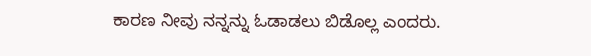ಕಾರಣ ನೀವು ನನ್ನನ್ನು ಓಡಾಡಲು ಬಿಡೊಲ್ಲ ಎಂದರು.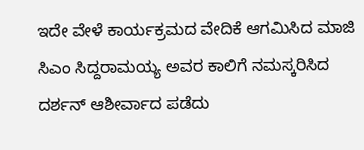ಇದೇ ವೇಳೆ ಕಾರ್ಯಕ್ರಮದ ವೇದಿಕೆ ಆಗಮಿಸಿದ ಮಾಜಿ ಸಿಎಂ ಸಿದ್ದರಾಮಯ್ಯ ಅವರ ಕಾಲಿಗೆ ನಮಸ್ಕರಿಸಿದ ದರ್ಶನ್ ಆಶೀರ್ವಾದ ಪಡೆದು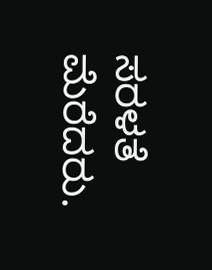ಸರಳತೆ ಮೆರೆದರು.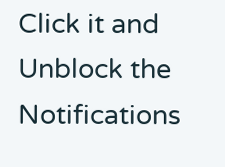Click it and Unblock the Notifications